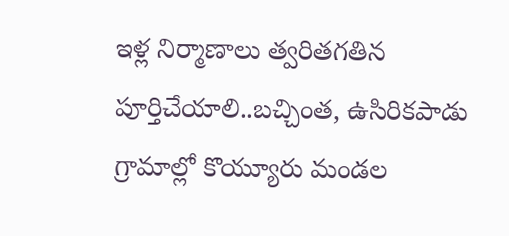ఇళ్ల నిర్మాణాలు త్వరితగతిన పూర్తిచేయాలి..బచ్చింత, ఉసిరికపాడు గ్రామాల్లో కొయ్యూరు మండల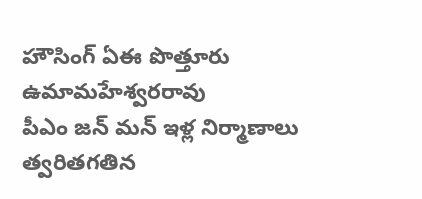హౌసింగ్ ఏఈ పొత్తూరు ఉమామహేశ్వరరావు
పీఎం జన్ మన్ ఇళ్ల నిర్మాణాలు త్వరితగతిన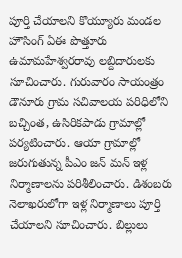పూర్తి చేయాలని కొయ్యూరు మండల హౌసింగ్ ఏఈ పొత్తూరు ఉమామహేశ్వరరావు లబ్దిదారులకు సూచించారు. గురువారం సాయంత్రం డౌనూరు గ్రామ సచివాలయ పరిధిలోని బచ్చింత, ఉసిరికపాడు గ్రామాల్లో పర్యటించారు. ఆయా గ్రామాల్లో జరుగుతున్న పీఎం జన్ మన్ ఇళ్ల నిర్మాణాలను పరిశీలించారు. డిశంబరు నెలాఖరులోగా ఇళ్ల నిర్మాణాలు పూర్తి చేయాలని సూచించారు. బిల్లులు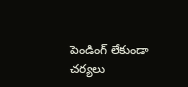పెండింగ్ లేకుండా చర్యలు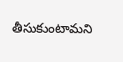తీసుకుంటామని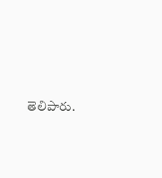తెలిపారు.